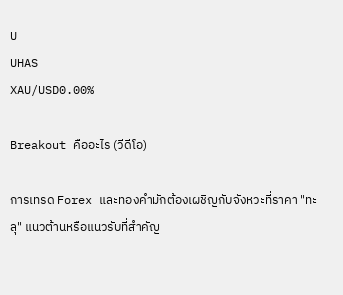U
UHAS
XAU/USD0.00%

Breakout คืออะไร (วีดีโอ)

การเทรด Forex และทองคำมักต้องเผชิญกับจังหวะที่ราคา "ทะลุ" แนวต้านหรือแนวรับที่สำคัญ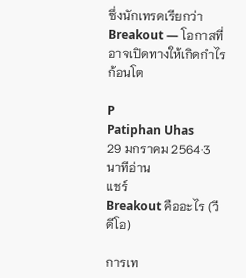ซึ่งนักเทรดเรียกว่า Breakout — โอกาสที่อาจเปิดทางให้เกิดกำไรก้อนโต

P
Patiphan Uhas
29 มกราคม 2564·3 นาทีอ่าน
แชร์
Breakout คืออะไร (วีดีโอ)

การเท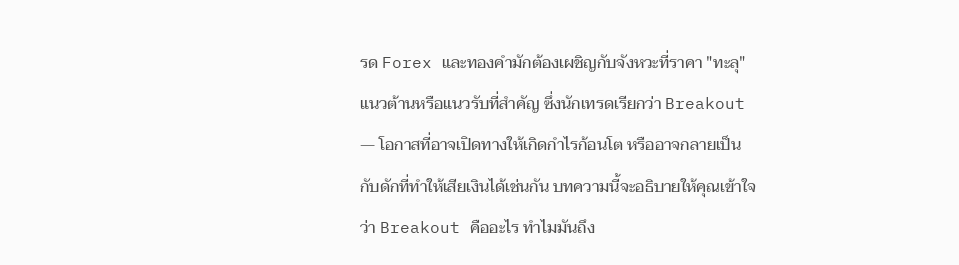รด Forex และทองคำมักต้องเผชิญกับจังหวะที่ราคา "ทะลุ" แนวต้านหรือแนวรับที่สำคัญ ซึ่งนักเทรดเรียกว่า Breakout — โอกาสที่อาจเปิดทางให้เกิดกำไรก้อนโต หรืออาจกลายเป็นกับดักที่ทำให้เสียเงินได้เช่นกัน บทความนี้จะอธิบายให้คุณเข้าใจว่า Breakout คืออะไร ทำไมมันถึง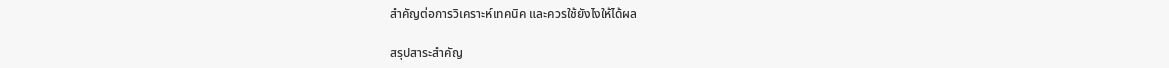สำคัญต่อการวิเคราะห์เทคนิค และควรใช้ยังไงให้ได้ผล

สรุปสาระสำคัญ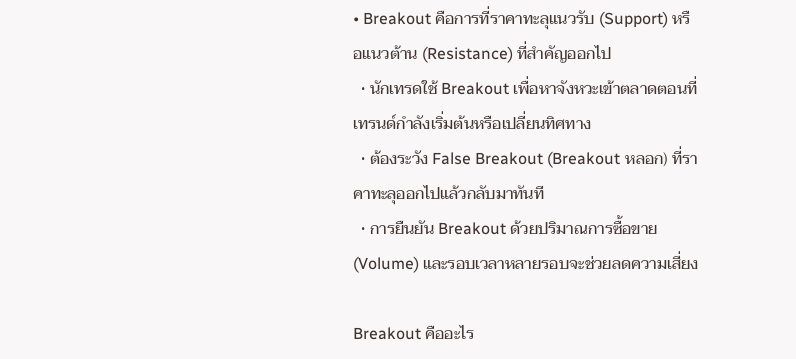• Breakout คือการที่ราคาทะลุแนวรับ (Support) หรือแนวต้าน (Resistance) ที่สำคัญออกไป
  • นักเทรดใช้ Breakout เพื่อหาจังหวะเข้าตลาดตอนที่เทรนด์กำลังเริ่มต้นหรือเปลี่ยนทิศทาง
  • ต้องระวัง False Breakout (Breakout หลอก) ที่ราคาทะลุออกไปแล้วกลับมาทันที
  • การยืนยัน Breakout ด้วยปริมาณการซื้อขาย (Volume) และรอบเวลาหลายรอบจะช่วยลดความเสี่ยง

Breakout คืออะไร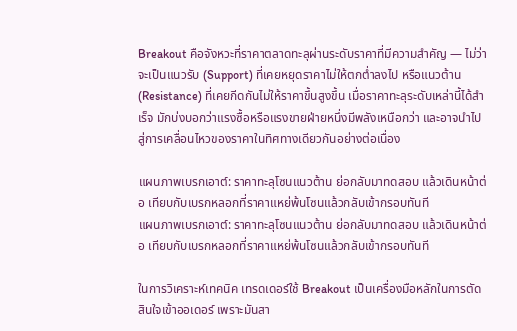Breakout คือจังหวะที่ราคาตลาดทะลุผ่านระดับราคาที่มีความสำคัญ — ไม่ว่าจะเป็นแนวรับ (Support) ที่เคยหยุดราคาไม่ให้ตกต่ำลงไป หรือแนวต้าน (Resistance) ที่เคยกีดกันไม่ให้ราคาขึ้นสูงขึ้น เมื่อราคาทะลุระดับเหล่านี้ได้สำเร็จ มักบ่งบอกว่าแรงซื้อหรือแรงขายฝ่ายหนึ่งมีพลังเหนือกว่า และอาจนำไปสู่การเคลื่อนไหวของราคาในทิศทางเดียวกันอย่างต่อเนื่อง

แผนภาพเบรกเอาต์: ราคาทะลุโซนแนวต้าน ย่อกลับมาทดสอบ แล้วเดินหน้าต่อ เทียบกับเบรกหลอกที่ราคาแหย่พ้นโซนแล้วกลับเข้ากรอบทันที
แผนภาพเบรกเอาต์: ราคาทะลุโซนแนวต้าน ย่อกลับมาทดสอบ แล้วเดินหน้าต่อ เทียบกับเบรกหลอกที่ราคาแหย่พ้นโซนแล้วกลับเข้ากรอบทันที

ในการวิเคราะห์เทคนิค เทรดเดอร์ใช้ Breakout เป็นเครื่องมือหลักในการตัดสินใจเข้าออเดอร์ เพราะมันสา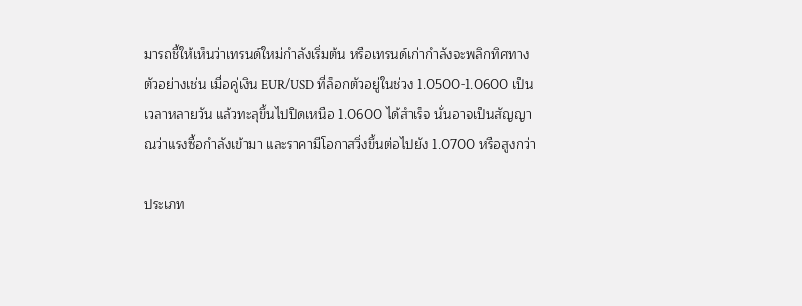มารถชี้ให้เห็นว่าเทรนด์ใหม่กำลังเริ่มต้น หรือเทรนด์เก่ากำลังจะพลิกทิศทาง ตัวอย่างเช่น เมื่อคู่เงิน EUR/USD ที่ล็อกตัวอยู่ในช่วง 1.0500-1.0600 เป็นเวลาหลายวัน แล้วทะลุขึ้นไปปิดเหนือ 1.0600 ได้สำเร็จ นั่นอาจเป็นสัญญาณว่าแรงซื้อกำลังเข้ามา และราคามีโอกาสวิ่งขึ้นต่อไปยัง 1.0700 หรือสูงกว่า

ประเภท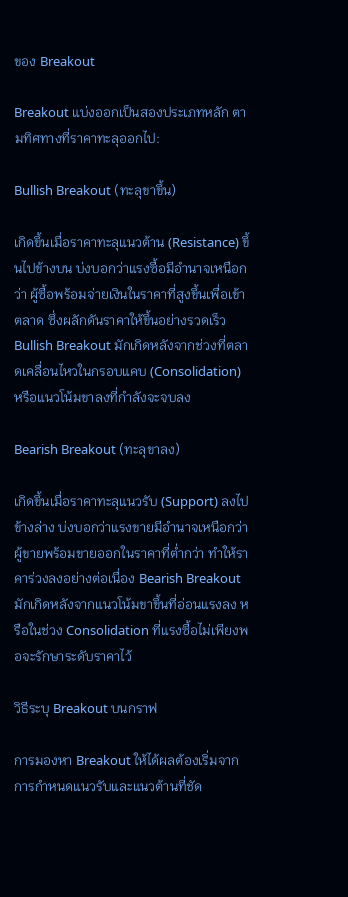ของ Breakout

Breakout แบ่งออกเป็นสองประเภทหลัก ตามทิศทางที่ราคาทะลุออกไป:

Bullish Breakout (ทะลุขาขึ้น)

เกิดขึ้นเมื่อราคาทะลุแนวต้าน (Resistance) ขึ้นไปข้างบน บ่งบอกว่าแรงซื้อมีอำนาจเหนือกว่า ผู้ซื้อพร้อมจ่ายเงินในราคาที่สูงขึ้นเพื่อเข้าตลาด ซึ่งผลักดันราคาให้ขึ้นอย่างรวดเร็ว Bullish Breakout มักเกิดหลังจากช่วงที่ตลาดเคลื่อนไหวในกรอบแคบ (Consolidation) หรือแนวโน้มขาลงที่กำลังจะจบลง

Bearish Breakout (ทะลุขาลง)

เกิดขึ้นเมื่อราคาทะลุแนวรับ (Support) ลงไปข้างล่าง บ่งบอกว่าแรงขายมีอำนาจเหนือกว่า ผู้ขายพร้อมขายออกในราคาที่ต่ำกว่า ทำให้ราคาร่วงลงอย่างต่อเนื่อง Bearish Breakout มักเกิดหลังจากแนวโน้มขาขึ้นที่อ่อนแรงลง หรือในช่วง Consolidation ที่แรงซื้อไม่เพียงพอจะรักษาระดับราคาไว้

วิธีระบุ Breakout บนกราฟ

การมองหา Breakout ให้ได้ผลต้องเริ่มจากการกำหนดแนวรับและแนวต้านที่ชัด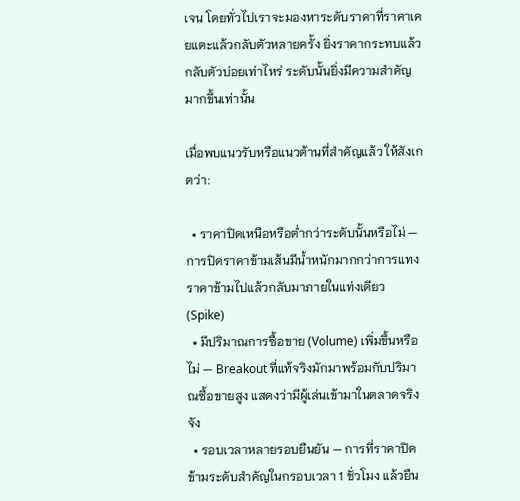เจน โดยทั่วไปเราจะมองหาระดับราคาที่ราคาเคยแตะแล้วกลับตัวหลายครั้ง ยิ่งราคากระทบแล้วกลับตัวบ่อยเท่าไหร่ ระดับนั้นยิ่งมีความสำคัญมากขึ้นเท่านั้น

เมื่อพบแนวรับหรือแนวต้านที่สำคัญแล้ว ให้สังเกตว่า:

  • ราคาปิดเหนือหรือต่ำกว่าระดับนั้นหรือไม่ — การปิดราคาข้ามเส้นมีน้ำหนักมากกว่าการแทงราคาข้ามไปแล้วกลับมาภายในแท่งเดียว (Spike)
  • มีปริมาณการซื้อขาย (Volume) เพิ่มขึ้นหรือไม่ — Breakout ที่แท้จริงมักมาพร้อมกับปริมาณซื้อขายสูง แสดงว่ามีผู้เล่นเข้ามาในตลาดจริงจัง
  • รอบเวลาหลายรอบยืนยัน — การที่ราคาปิดข้ามระดับสำคัญในกรอบเวลา 1 ชั่วโมง แล้วยืน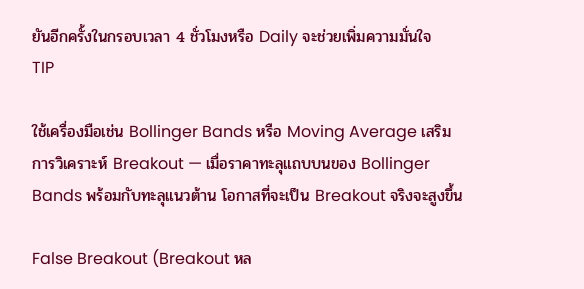ยันอีกครั้งในกรอบเวลา 4 ชั่วโมงหรือ Daily จะช่วยเพิ่มความมั่นใจ
TIP

ใช้เครื่องมือเช่น Bollinger Bands หรือ Moving Average เสริมการวิเคราะห์ Breakout — เมื่อราคาทะลุแถบบนของ Bollinger Bands พร้อมกับทะลุแนวต้าน โอกาสที่จะเป็น Breakout จริงจะสูงขึ้น

False Breakout (Breakout หล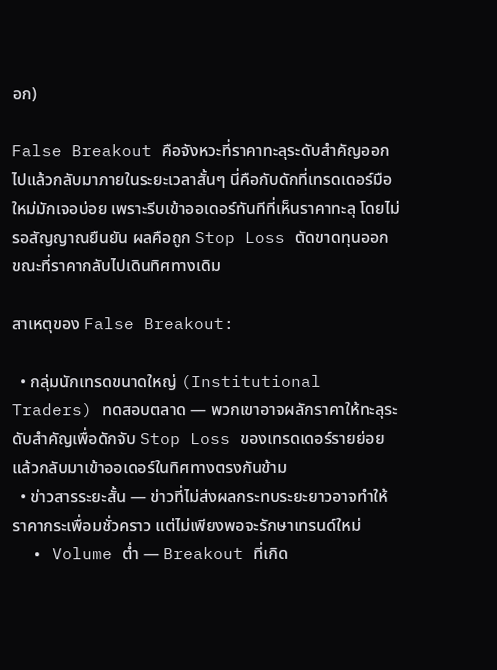อก)

False Breakout คือจังหวะที่ราคาทะลุระดับสำคัญออกไปแล้วกลับมาภายในระยะเวลาสั้นๆ นี่คือกับดักที่เทรดเดอร์มือใหม่มักเจอบ่อย เพราะรีบเข้าออเดอร์ทันทีที่เห็นราคาทะลุ โดยไม่รอสัญญาณยืนยัน ผลคือถูก Stop Loss ตัดขาดทุนออก ขณะที่ราคากลับไปเดินทิศทางเดิม

สาเหตุของ False Breakout:

  • กลุ่มนักเทรดขนาดใหญ่ (Institutional Traders) ทดสอบตลาด — พวกเขาอาจผลักราคาให้ทะลุระดับสำคัญเพื่อดักจับ Stop Loss ของเทรดเดอร์รายย่อย แล้วกลับมาเข้าออเดอร์ในทิศทางตรงกันข้าม
  • ข่าวสารระยะสั้น — ข่าวที่ไม่ส่งผลกระทบระยะยาวอาจทำให้ราคากระเพื่อมชั่วคราว แต่ไม่เพียงพอจะรักษาเทรนด์ใหม่
  • Volume ต่ำ — Breakout ที่เกิด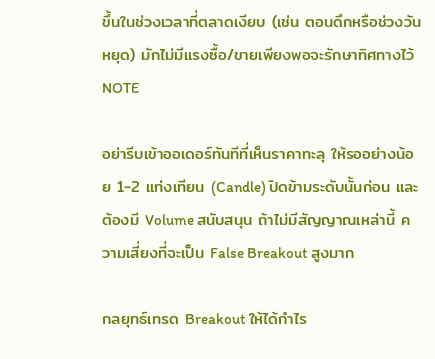ขึ้นในช่วงเวลาที่ตลาดเงียบ (เช่น ตอนดึกหรือช่วงวันหยุด) มักไม่มีแรงซื้อ/ขายเพียงพอจะรักษาทิศทางไว้
NOTE

อย่ารีบเข้าออเดอร์ทันทีที่เห็นราคาทะลุ ให้รออย่างน้อย 1-2 แท่งเทียน (Candle) ปิดข้ามระดับนั้นก่อน และต้องมี Volume สนับสนุน ถ้าไม่มีสัญญาณเหล่านี้ ความเสี่ยงที่จะเป็น False Breakout สูงมาก

กลยุทธ์เทรด Breakout ให้ได้กำไร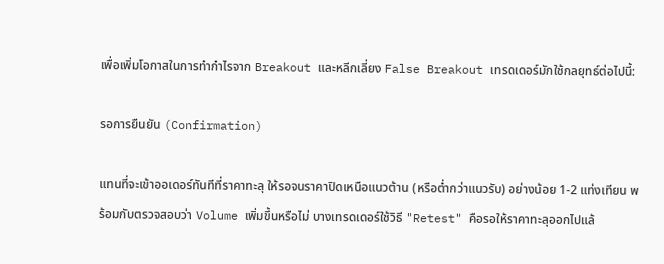เพื่อเพิ่มโอกาสในการทำกำไรจาก Breakout และหลีกเลี่ยง False Breakout เทรดเดอร์มักใช้กลยุทธ์ต่อไปนี้:

รอการยืนยัน (Confirmation)

แทนที่จะเข้าออเดอร์ทันทีที่ราคาทะลุ ให้รอจนราคาปิดเหนือแนวต้าน (หรือต่ำกว่าแนวรับ) อย่างน้อย 1-2 แท่งเทียน พร้อมกับตรวจสอบว่า Volume เพิ่มขึ้นหรือไม่ บางเทรดเดอร์ใช้วิธี "Retest" คือรอให้ราคาทะลุออกไปแล้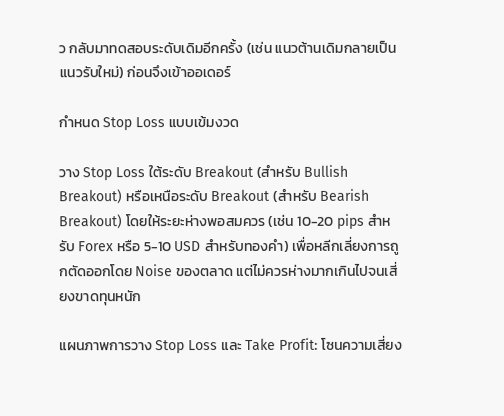ว กลับมาทดสอบระดับเดิมอีกครั้ง (เช่น แนวต้านเดิมกลายเป็นแนวรับใหม่) ก่อนจึงเข้าออเดอร์

กำหนด Stop Loss แบบเข้มงวด

วาง Stop Loss ใต้ระดับ Breakout (สำหรับ Bullish Breakout) หรือเหนือระดับ Breakout (สำหรับ Bearish Breakout) โดยให้ระยะห่างพอสมควร (เช่น 10-20 pips สำหรับ Forex หรือ 5-10 USD สำหรับทองคำ) เพื่อหลีกเลี่ยงการถูกตัดออกโดย Noise ของตลาด แต่ไม่ควรห่างมากเกินไปจนเสี่ยงขาดทุนหนัก

แผนภาพการวาง Stop Loss และ Take Profit: โซนความเสี่ยง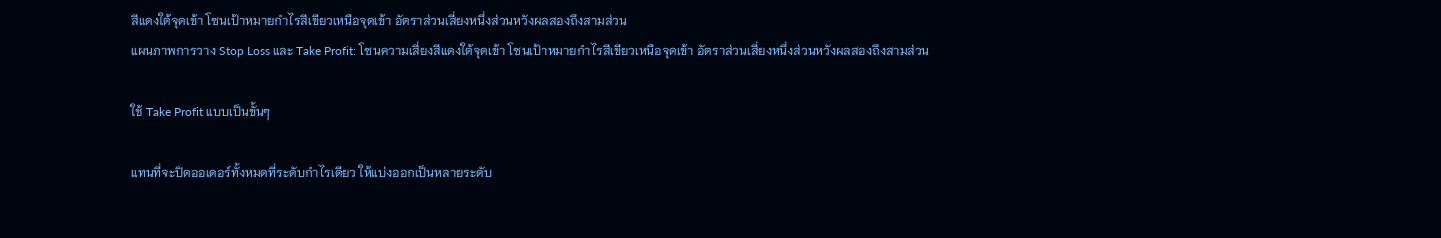สีแดงใต้จุดเข้า โซนเป้าหมายกำไรสีเขียวเหนือจุดเข้า อัตราส่วนเสี่ยงหนึ่งส่วนหวังผลสองถึงสามส่วน
แผนภาพการวาง Stop Loss และ Take Profit: โซนความเสี่ยงสีแดงใต้จุดเข้า โซนเป้าหมายกำไรสีเขียวเหนือจุดเข้า อัตราส่วนเสี่ยงหนึ่งส่วนหวังผลสองถึงสามส่วน

ใช้ Take Profit แบบเป็นขั้นๆ

แทนที่จะปิดออเดอร์ทั้งหมดที่ระดับกำไรเดียว ให้แบ่งออกเป็นหลายระดับ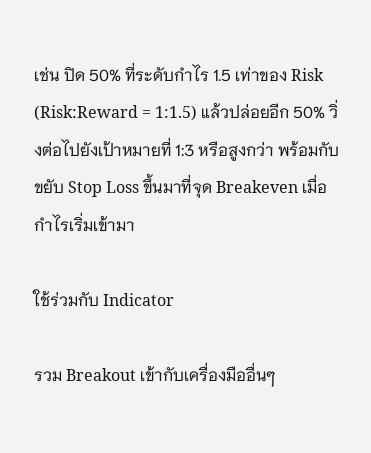เช่น ปิด 50% ที่ระดับกำไร 1.5 เท่าของ Risk (Risk:Reward = 1:1.5) แล้วปล่อยอีก 50% วิ่งต่อไปยังเป้าหมายที่ 1:3 หรือสูงกว่า พร้อมกับขยับ Stop Loss ขึ้นมาที่จุด Breakeven เมื่อกำไรเริ่มเข้ามา

ใช้ร่วมกับ Indicator

รวม Breakout เข้ากับเครื่องมืออื่นๆ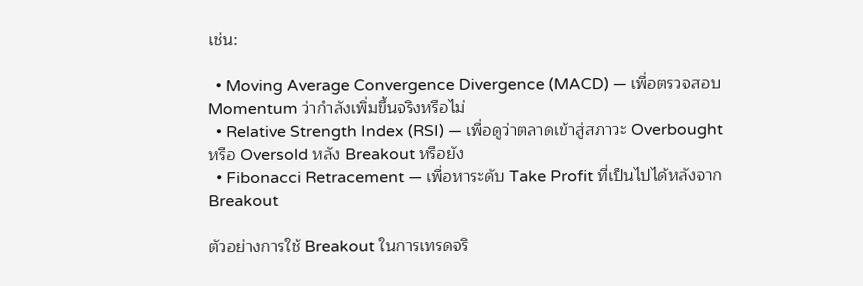เช่น:

  • Moving Average Convergence Divergence (MACD) — เพื่อตรวจสอบ Momentum ว่ากำลังเพิ่มขึ้นจริงหรือไม่
  • Relative Strength Index (RSI) — เพื่อดูว่าตลาดเข้าสู่สภาวะ Overbought หรือ Oversold หลัง Breakout หรือยัง
  • Fibonacci Retracement — เพื่อหาระดับ Take Profit ที่เป็นไปได้หลังจาก Breakout

ตัวอย่างการใช้ Breakout ในการเทรดจริ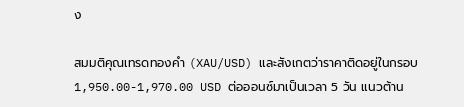ง

สมมติคุณเทรดทองคำ (XAU/USD) และสังเกตว่าราคาติดอยู่ในกรอบ 1,950.00-1,970.00 USD ต่อออนซ์มาเป็นเวลา 5 วัน แนวต้าน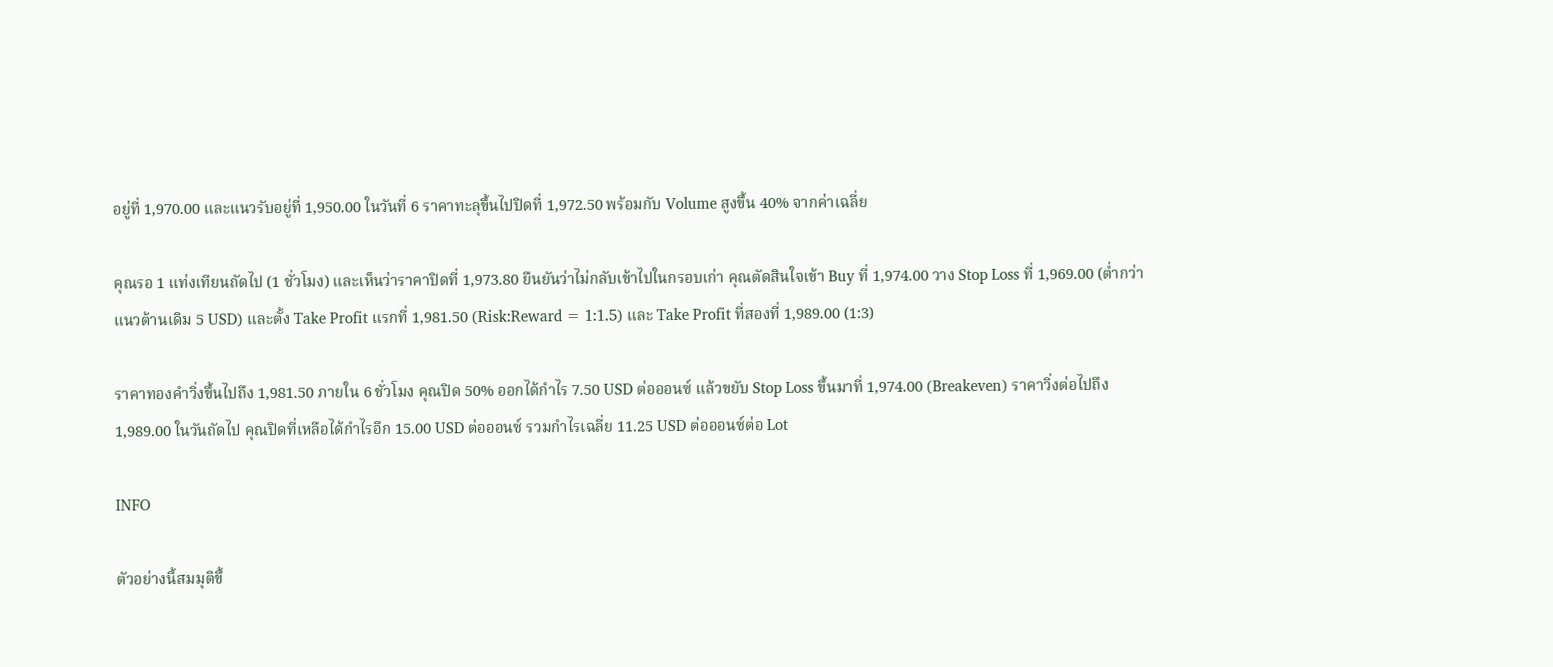อยู่ที่ 1,970.00 และแนวรับอยู่ที่ 1,950.00 ในวันที่ 6 ราคาทะลุขึ้นไปปิดที่ 1,972.50 พร้อมกับ Volume สูงขึ้น 40% จากค่าเฉลี่ย

คุณรอ 1 แท่งเทียนถัดไป (1 ชั่วโมง) และเห็นว่าราคาปิดที่ 1,973.80 ยืนยันว่าไม่กลับเข้าไปในกรอบเก่า คุณตัดสินใจเข้า Buy ที่ 1,974.00 วาง Stop Loss ที่ 1,969.00 (ต่ำกว่าแนวต้านเดิม 5 USD) และตั้ง Take Profit แรกที่ 1,981.50 (Risk:Reward = 1:1.5) และ Take Profit ที่สองที่ 1,989.00 (1:3)

ราคาทองคำวิ่งขึ้นไปถึง 1,981.50 ภายใน 6 ชั่วโมง คุณปิด 50% ออกได้กำไร 7.50 USD ต่อออนซ์ แล้วขยับ Stop Loss ขึ้นมาที่ 1,974.00 (Breakeven) ราคาวิ่งต่อไปถึง 1,989.00 ในวันถัดไป คุณปิดที่เหลือได้กำไรอีก 15.00 USD ต่อออนซ์ รวมกำไรเฉลี่ย 11.25 USD ต่อออนซ์ต่อ Lot

INFO

ตัวอย่างนี้สมมุติขึ้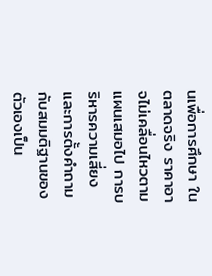นเพื่อการศึกษา ในตลาดจริง ราคาอาจไม่เคลื่อนไหวตามแผนเสมอไป การบริหารความเสี่ยงและการตั้งคำถามกับสมมติฐานของตัวเองเป็น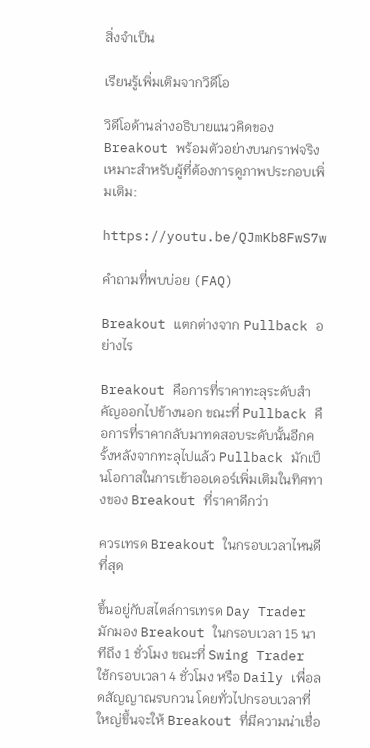สิ่งจำเป็น

เรียนรู้เพิ่มเติมจากวิดีโอ

วิดีโอด้านล่างอธิบายแนวคิดของ Breakout พร้อมตัวอย่างบนกราฟจริง เหมาะสำหรับผู้ที่ต้องการดูภาพประกอบเพิ่มเติม:

https://youtu.be/QJmKb8FwS7w

คำถามที่พบบ่อย (FAQ)

Breakout แตกต่างจาก Pullback อย่างไร

Breakout คือการที่ราคาทะลุระดับสำคัญออกไปข้างนอก ขณะที่ Pullback คือการที่ราคากลับมาทดสอบระดับนั้นอีกครั้งหลังจากทะลุไปแล้ว Pullback มักเป็นโอกาสในการเข้าออเดอร์เพิ่มเติมในทิศทางของ Breakout ที่ราคาดีกว่า

ควรเทรด Breakout ในกรอบเวลาไหนดีที่สุด

ขึ้นอยู่กับสไตล์การเทรด Day Trader มักมอง Breakout ในกรอบเวลา 15 นาทีถึง 1 ชั่วโมง ขณะที่ Swing Trader ใช้กรอบเวลา 4 ชั่วโมง หรือ Daily เพื่อลดสัญญาณรบกวน โดยทั่วไปกรอบเวลาที่ใหญ่ขึ้นจะให้ Breakout ที่มีความน่าเชื่อ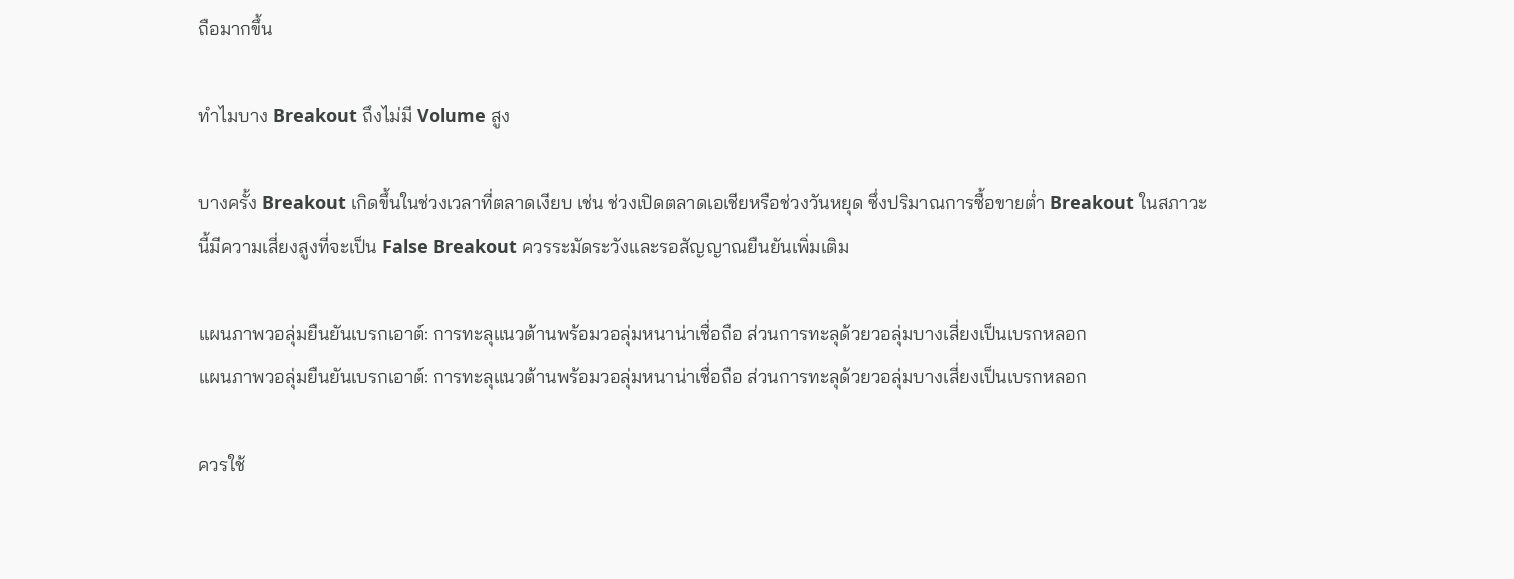ถือมากขึ้น

ทำไมบาง Breakout ถึงไม่มี Volume สูง

บางครั้ง Breakout เกิดขึ้นในช่วงเวลาที่ตลาดเงียบ เช่น ช่วงเปิดตลาดเอเชียหรือช่วงวันหยุด ซึ่งปริมาณการซื้อขายต่ำ Breakout ในสภาวะนี้มีความเสี่ยงสูงที่จะเป็น False Breakout ควรระมัดระวังและรอสัญญาณยืนยันเพิ่มเติม

แผนภาพวอลุ่มยืนยันเบรกเอาต์: การทะลุแนวต้านพร้อมวอลุ่มหนาน่าเชื่อถือ ส่วนการทะลุด้วยวอลุ่มบางเสี่ยงเป็นเบรกหลอก
แผนภาพวอลุ่มยืนยันเบรกเอาต์: การทะลุแนวต้านพร้อมวอลุ่มหนาน่าเชื่อถือ ส่วนการทะลุด้วยวอลุ่มบางเสี่ยงเป็นเบรกหลอก

ควรใช้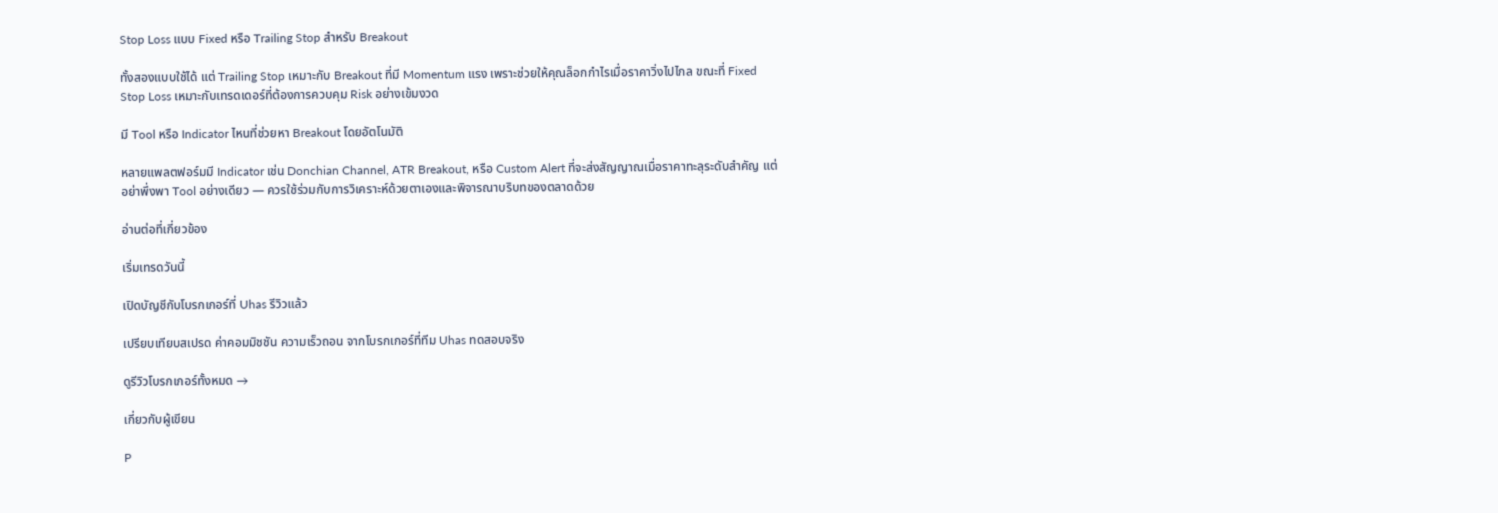Stop Loss แบบ Fixed หรือ Trailing Stop สำหรับ Breakout

ทั้งสองแบบใช้ได้ แต่ Trailing Stop เหมาะกับ Breakout ที่มี Momentum แรง เพราะช่วยให้คุณล็อกกำไรเมื่อราคาวิ่งไปไกล ขณะที่ Fixed Stop Loss เหมาะกับเทรดเดอร์ที่ต้องการควบคุม Risk อย่างเข้มงวด

มี Tool หรือ Indicator ไหนที่ช่วยหา Breakout โดยอัตโนมัติ

หลายแพลตฟอร์มมี Indicator เช่น Donchian Channel, ATR Breakout, หรือ Custom Alert ที่จะส่งสัญญาณเมื่อราคาทะลุระดับสำคัญ แต่อย่าพึ่งพา Tool อย่างเดียว — ควรใช้ร่วมกับการวิเคราะห์ด้วยตาเองและพิจารณาบริบทของตลาดด้วย

อ่านต่อที่เกี่ยวข้อง

เริ่มเทรดวันนี้

เปิดบัญชีกับโบรกเกอร์ที่ Uhas รีวิวแล้ว

เปรียบเทียบสเปรด ค่าคอมมิชชัน ความเร็วถอน จากโบรกเกอร์ที่ทีม Uhas ทดสอบจริง

ดูรีวิวโบรกเกอร์ทั้งหมด →

เกี่ยวกับผู้เขียน

P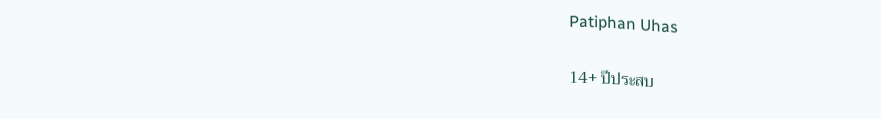Patiphan Uhas

14+ ปีประสบ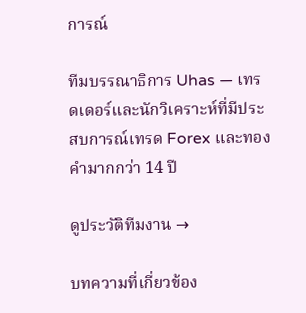การณ์

ทีมบรรณาธิการ Uhas — เทรดเดอร์และนักวิเคราะห์ที่มีประสบการณ์เทรด Forex และทองคำมากกว่า 14 ปี

ดูประวัติทีมงาน →

บทความที่เกี่ยวข้อง